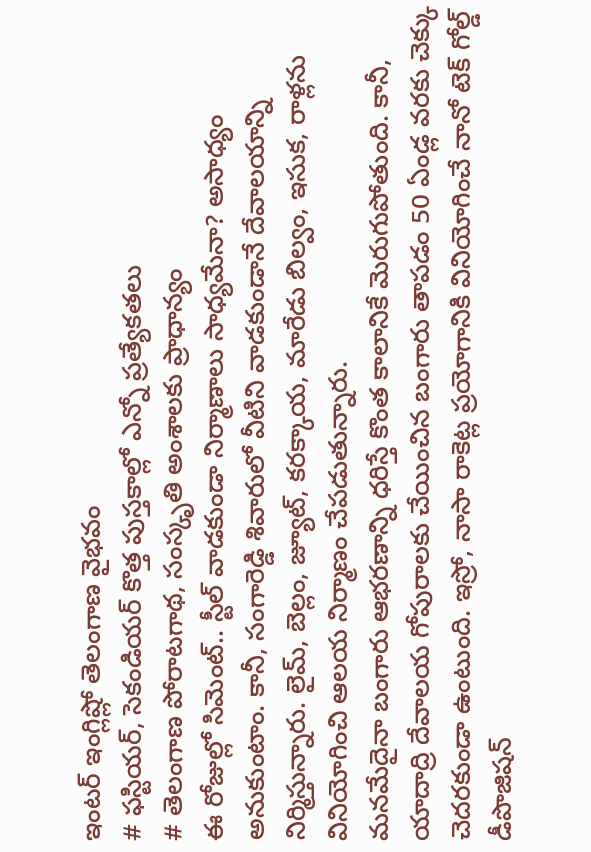ఇంటర్ ఇంగ్లిష్లో తెలంగాణ వైభవం
# ఫస్టియర్, సెకండియర్ కొత్త పుస్తకాల్లో ఎన్నో ప్రత్యేకతలు
# తెలంగాణ పోరాటగాథ, సంస్కృతి అంశాలకు ప్రాధాన్యం
ఈ రోజుల్లో సిమెంట్.. స్టీల్ వాడకుండా నిర్మాణాలు సాధ్యమేనా? అసాధ్యం అనుకుంటాం. కానీ, సంగారెడ్డి శివారులో వీటిని వాడకుండానే దేవాలయాన్ని నిర్మిస్తున్నారు. లైమ్, బెల్లం, జ్యూట్, కరక్కాయ, మారేడు బిల్వం, ఇసుక, రాళ్లను వినియోగించి ఆలయ నిర్మాణం చేపడుతున్నారు.
మనమేదైనా బంగారు ఆభరణాన్ని ధరిస్తే కొంత కాలానికే మెరుగుపోతుంది. కానీ, యాదాద్రి దేవాలయ గోపురాలకు చేయించిన బంగారు తాపడం 50 ఏండ్ల వరకు చెక్కు చెదరకుండా ఉంటుంది. ఇస్రో, నాసా రాకెట్ల ప్రయోగానికి వినియోగించే నానో టెక్ గోల్డ్ డీపొజిషన్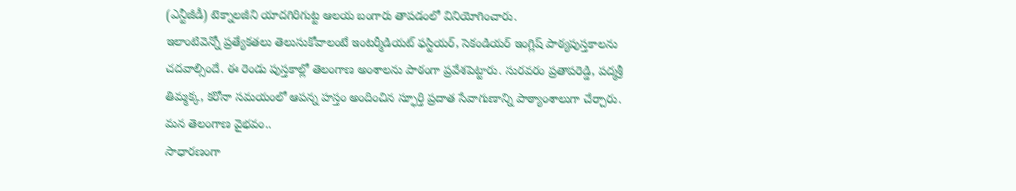(ఎన్టీజీడీ) టెక్నాలజీని యాదగిరిగుట్ట ఆలయ బంగారు తాపడంలో వినియోగించారు.
ఇలాంటివెన్నో ప్రత్యేకతలు తెలుసుకోవాలంటే ఇంటర్మీడియట్ ఫస్టియర్, సెకండియర్ ఇంగ్లిష్ పాఠ్యపుస్తకాలను చదవాల్సిందే. ఈ రెండు పుస్తకాల్లో తెలంగాణ అంశాలను పాఠంగా ప్రవేశపెట్టారు. సురవరం ప్రతాపరెడ్డి, పద్మశ్రీ తిమ్మక్క, కరోనా సమయంలో ఆపన్న హస్తం అందించిన స్ఫూర్తి ప్రదాత సేవాగుణాన్ని పాఠ్యాంశాలుగా చేర్చారు.
మన తెలంగాణ వైభవం..
సాధారణంగా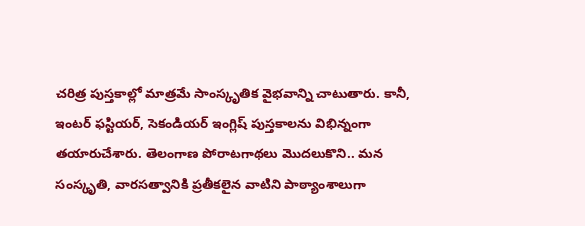చరిత్ర పుస్తకాల్లో మాత్రమే సాంస్కృతిక వైభవాన్ని చాటుతారు. కానీ, ఇంటర్ ఫస్టియర్, సెకండియర్ ఇంగ్లిష్ పుస్తకాలను విభిన్నంగా తయారుచేశారు. తెలంగాణ పోరాటగాథలు మొదలుకొని.. మన సంస్కృతి, వారసత్వానికి ప్రతీకలైన వాటిని పాఠ్యాంశాలుగా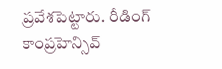ప్రవేశపెట్టారు. రీడింగ్ కాంప్రహెన్సివ్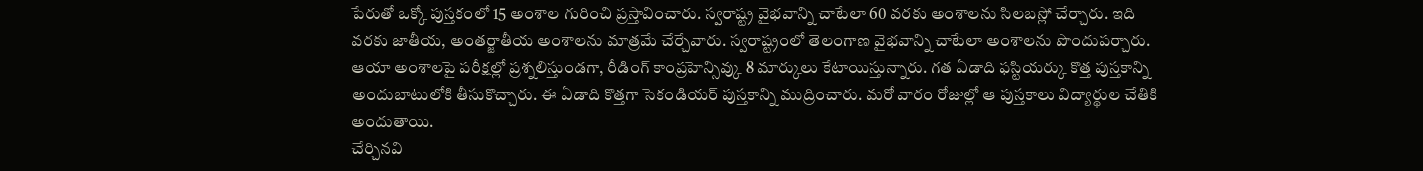పేరుతో ఒక్కో పుస్తకంలో 15 అంశాల గురించి ప్రస్తావించారు. స్వరాష్ట్ర వైభవాన్ని చాటేలా 60 వరకు అంశాలను సిలబస్లో చేర్చారు. ఇది వరకు జాతీయ, అంతర్జాతీయ అంశాలను మాత్రమే చేర్చేవారు. స్వరాష్ట్రంలో తెలంగాణ వైభవాన్ని చాటేలా అంశాలను పొందుపర్చారు. ఆయా అంశాలపై పరీక్షల్లో ప్రశ్నలిస్తుండగా, రీడింగ్ కాంప్రహెన్సివ్కు 8 మార్కులు కేటాయిస్తున్నారు. గత ఏడాది ఫస్టియర్కు కొత్త పుస్తకాన్ని అందుబాటులోకి తీసుకొచ్చారు. ఈ ఏడాది కొత్తగా సెకండియర్ పుస్తకాన్ని ముద్రించారు. మరో వారం రోజుల్లో ఆ పుస్తకాలు విద్యార్థుల చేతికి అందుతాయి.
చేర్చినవి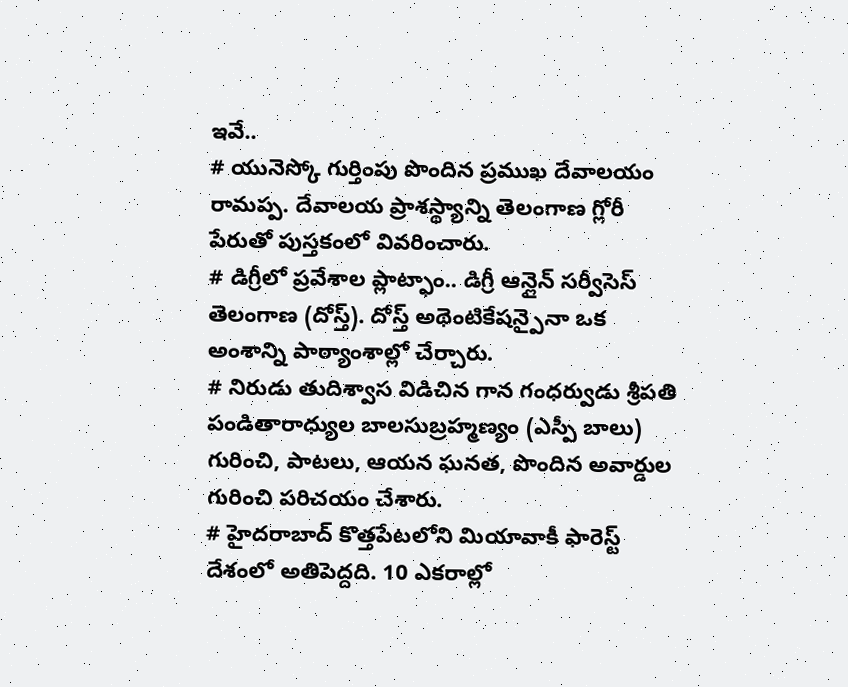ఇవే..
# యునెస్కో గుర్తింపు పొందిన ప్రముఖ దేవాలయం రామప్ప. దేవాలయ ప్రాశస్థ్యాన్ని తెలంగాణ గ్లోరీ పేరుతో పుస్తకంలో వివరించారు.
# డిగ్రీలో ప్రవేశాల ప్లాట్ఫాం.. డిగ్రీ ఆన్లైన్ సర్వీసెస్ తెలంగాణ (దోస్త్). దోస్త్ అథెంటికేషన్పైనా ఒక అంశాన్ని పాఠ్యాంశాల్లో చేర్చారు.
# నిరుడు తుదిశ్వాస విడిచిన గాన గంధర్వుడు శ్రీపతి పండితారాధ్యుల బాలసుబ్రహ్మణ్యం (ఎస్పీ బాలు) గురించి, పాటలు, ఆయన ఘనత, పొందిన అవార్డుల గురించి పరిచయం చేశారు.
# హైదరాబాద్ కొత్తపేటలోని మియావాకీ ఫారెస్ట్ దేశంలో అతిపెద్దది. 10 ఎకరాల్లో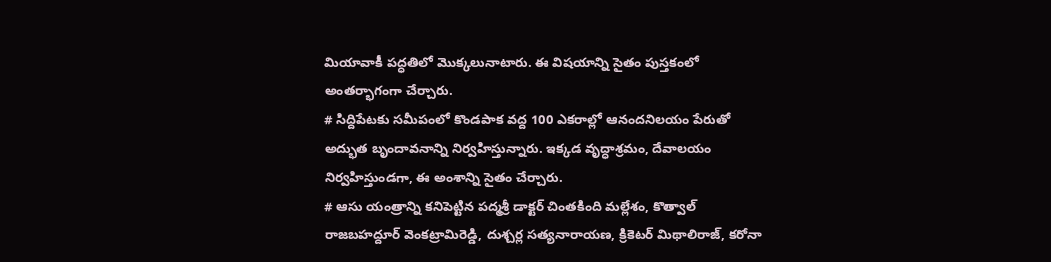మియావాకీ పద్ధతిలో మొక్కలునాటారు. ఈ విషయాన్ని సైతం పుస్తకంలో అంతర్భాగంగా చేర్చారు.
# సిద్దిపేటకు సమీపంలో కొండపాక వద్ద 100 ఎకరాల్లో ఆనందనిలయం పేరుతో అద్భుత బృందావనాన్ని నిర్వహిస్తున్నారు. ఇక్కడ వృద్ధాశ్రమం, దేవాలయం నిర్వహిస్తుండగా, ఈ అంశాన్ని సైతం చేర్చారు.
# ఆసు యంత్రాన్ని కనిపెట్టిన పద్మశ్రీ డాక్టర్ చింతకింది మల్లేశం, కొత్వాల్ రాజబహద్దూర్ వెంకట్రామిరెడ్డి, దుశ్చర్ల సత్యనారాయణ, క్రికెటర్ మిథాలిరాజ్, కరోనా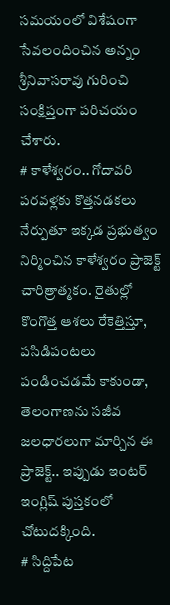సమయంలో విశేషంగా సేవలందించిన అన్నం శ్రీనివాసరావు గురించి సంక్షిప్తంగా పరిచయం చేశారు.
# కాళేశ్వరం.. గోదావరి పరవళ్లకు కొత్తనడకలు నేర్పుతూ ఇక్కడ ప్రభుత్వం నిర్మించిన కాళేశ్వరం ప్రాజెక్ట్ చారిత్రాత్మకం. రైతుల్లో కొంగొత్త ఆశలు రేకెత్తిస్తూ, పసిడిపంటలు పండించడమే కాకుండా, తెలంగాణను సజీవ జలధారలుగా మార్చిన ఈ ప్రాజెక్ట్.. ఇప్పుడు ఇంటర్ ఇంగ్లిష్ పుస్తకంలో చోటుదక్కింది.
# సిద్దిపేట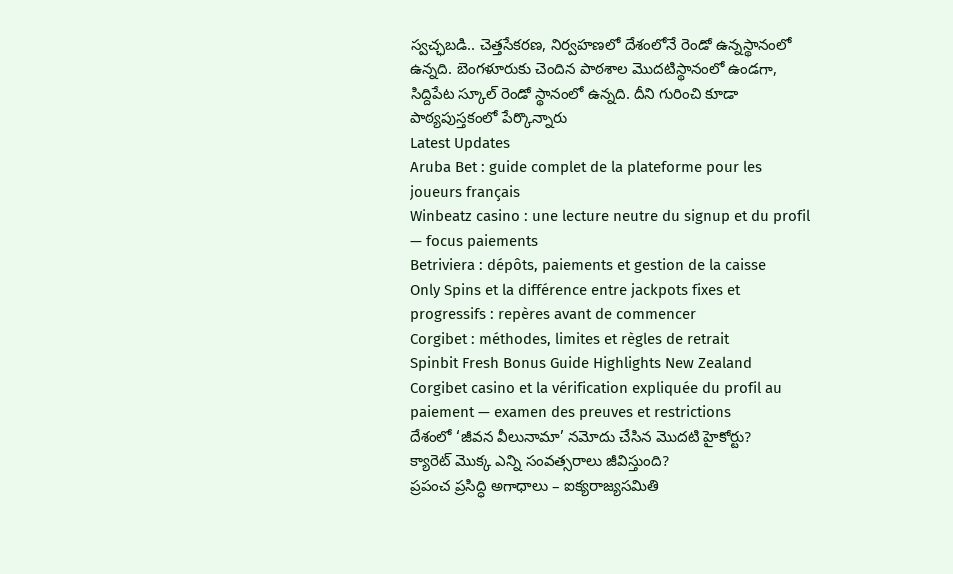స్వచ్ఛబడి.. చెత్తసేకరణ, నిర్వహణలో దేశంలోనే రెండో ఉన్నస్థానంలో ఉన్నది. బెంగళూరుకు చెందిన పాఠశాల మొదటిస్థానంలో ఉండగా, సిద్దిపేట స్కూల్ రెండో స్థానంలో ఉన్నది. దీని గురించి కూడా పాఠ్యపుస్తకంలో పేర్కొన్నారు
Latest Updates
Aruba Bet : guide complet de la plateforme pour les joueurs français
Winbeatz casino : une lecture neutre du signup et du profil — focus paiements
Betriviera : dépôts, paiements et gestion de la caisse
Only Spins et la différence entre jackpots fixes et progressifs : repères avant de commencer
Corgibet : méthodes, limites et règles de retrait
Spinbit Fresh Bonus Guide Highlights New Zealand
Corgibet casino et la vérification expliquée du profil au paiement — examen des preuves et restrictions
దేశంలో ‘జీవన వీలునామా’ నమోదు చేసిన మొదటి హైకోర్టు?
క్యారెట్ మొక్క ఎన్ని సంవత్సరాలు జీవిస్తుంది?
ప్రపంచ ప్రసిద్ధి అగాధాలు – ఐక్యరాజ్యసమితి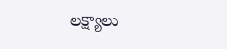లక్ష్యాలు